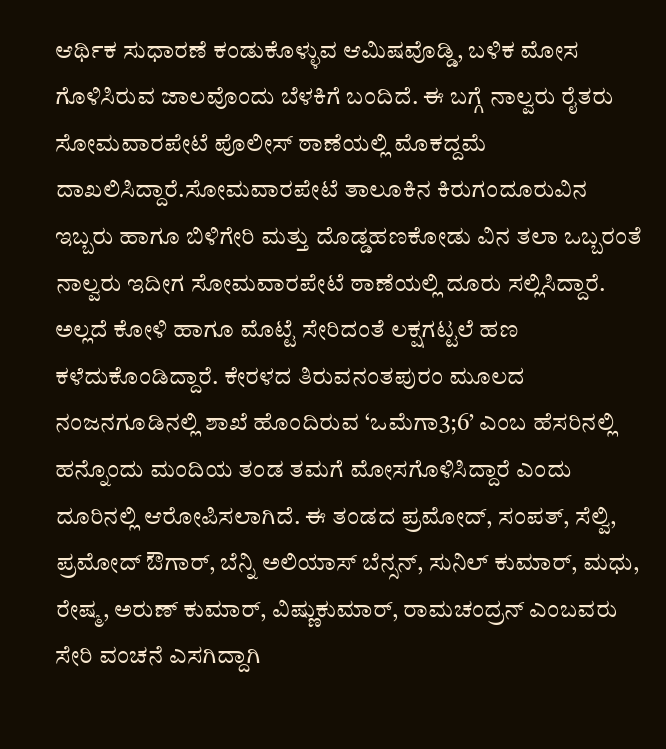ಆರ್ಥಿಕ ಸುಧಾರಣೆ ಕಂಡುಕೊಳ್ಳುವ ಆಮಿಷವೊಡ್ಡಿ, ಬಳಿಕ ಮೋಸ ಗೊಳಿಸಿರುವ ಜಾಲವೊಂದು ಬೆಳಕಿಗೆ ಬಂದಿದೆ. ಈ ಬಗ್ಗೆ ನಾಲ್ವರು ರೈತರು ಸೋಮವಾರಪೇಟೆ ಪೊಲೀಸ್ ಠಾಣೆಯಲ್ಲಿ ಮೊಕದ್ದಮೆ ದಾಖಲಿಸಿದ್ದಾರೆ.ಸೋಮವಾರಪೇಟೆ ತಾಲೂಕಿನ ಕಿರುಗಂದೂರುವಿನ ಇಬ್ಬರು ಹಾಗೂ ಬಿಳಿಗೇರಿ ಮತ್ತು ದೊಡ್ಡಹಣಕೋಡು ವಿನ ತಲಾ ಒಬ್ಬರಂತೆ ನಾಲ್ವರು ಇದೀಗ ಸೋಮವಾರಪೇಟೆ ಠಾಣೆಯಲ್ಲಿ ದೂರು ಸಲ್ಲಿಸಿದ್ದಾರೆ. ಅಲ್ಲದೆ ಕೋಳಿ ಹಾಗೂ ಮೊಟ್ಟೆ ಸೇರಿದಂತೆ ಲಕ್ಷಗಟ್ಟಲೆ ಹಣ ಕಳೆದುಕೊಂಡಿದ್ದಾರೆ. ಕೇರಳದ ತಿರುವನಂತಪುರಂ ಮೂಲದ ನಂಜನಗೂಡಿನಲ್ಲಿ ಶಾಖೆ ಹೊಂದಿರುವ ‘ಒಮೆಗಾ3;6’ ಎಂಬ ಹೆಸರಿನಲ್ಲಿ ಹನ್ನೊಂದು ಮಂದಿಯ ತಂಡ ತಮಗೆ ಮೋಸಗೊಳಿಸಿದ್ದಾರೆ ಎಂದು ದೂರಿನಲ್ಲಿ ಆರೋಪಿಸಲಾಗಿದೆ. ಈ ತಂಡದ ಪ್ರಮೋದ್, ಸಂಪತ್, ಸೆಲ್ವಿ, ಪ್ರಮೋದ್ ಔಗಾರ್, ಬೆನ್ನಿ ಅಲಿಯಾಸ್ ಬೆನ್ಸನ್, ಸುನಿಲ್ ಕುಮಾರ್, ಮಧು, ರೇಷ್ಮ, ಅರುಣ್ ಕುಮಾರ್, ವಿಷ್ಣುಕುಮಾರ್, ರಾಮಚಂದ್ರನ್ ಎಂಬವರು ಸೇರಿ ವಂಚನೆ ಎಸಗಿದ್ದಾಗಿ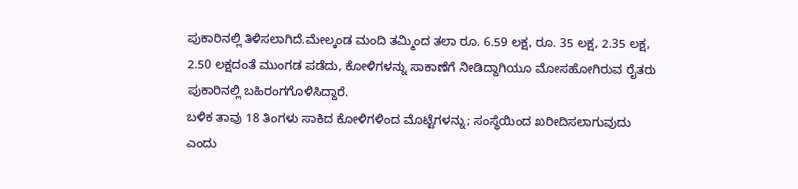ಪುಕಾರಿನಲ್ಲಿ ತಿಳಿಸಲಾಗಿದೆ.ಮೇಲ್ಕಂಡ ಮಂದಿ ತಮ್ಮಿಂದ ತಲಾ ರೂ. 6.59 ಲಕ್ಷ, ರೂ. 35 ಲಕ್ಷ, 2.35 ಲಕ್ಷ, 2.50 ಲಕ್ಷದಂತೆ ಮುಂಗಡ ಪಡೆದು, ಕೋಳಿಗಳನ್ನು ಸಾಕಾಣೆಗೆ ನೀಡಿದ್ದಾಗಿಯೂ ಮೋಸಹೋಗಿರುವ ರೈತರು ಪುಕಾರಿನಲ್ಲಿ ಬಹಿರಂಗಗೊಳಿಸಿದ್ದಾರೆ.
ಬಳಿಕ ತಾವು 18 ತಿಂಗಳು ಸಾಕಿದ ಕೋಳಿಗಳಿಂದ ಮೊಟ್ಟೆಗಳನ್ನು; ಸಂಸ್ಥೆಯಿಂದ ಖರೀದಿಸಲಾಗುವುದು ಎಂದು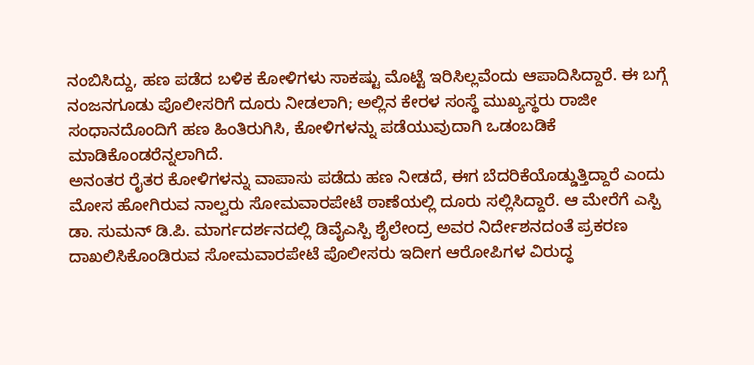ನಂಬಿಸಿದ್ದು, ಹಣ ಪಡೆದ ಬಳಿಕ ಕೋಳಿಗಳು ಸಾಕಷ್ಟು ಮೊಟ್ಟೆ ಇರಿಸಿಲ್ಲವೆಂದು ಆಪಾದಿಸಿದ್ದಾರೆ. ಈ ಬಗ್ಗೆ ನಂಜನಗೂಡು ಪೊಲೀಸರಿಗೆ ದೂರು ನೀಡಲಾಗಿ; ಅಲ್ಲಿನ ಕೇರಳ ಸಂಸ್ಥೆ ಮುಖ್ಯಸ್ಥರು ರಾಜೀ ಸಂಧಾನದೊಂದಿಗೆ ಹಣ ಹಿಂತಿರುಗಿಸಿ, ಕೋಳಿಗಳನ್ನು ಪಡೆಯುವುದಾಗಿ ಒಡಂಬಡಿಕೆ ಮಾಡಿಕೊಂಡರೆನ್ನಲಾಗಿದೆ.
ಅನಂತರ ರೈತರ ಕೋಳಿಗಳನ್ನು ವಾಪಾಸು ಪಡೆದು ಹಣ ನೀಡದೆ, ಈಗ ಬೆದರಿಕೆಯೊಡ್ಡುತ್ತಿದ್ದಾರೆ ಎಂದು ಮೋಸ ಹೋಗಿರುವ ನಾಲ್ವರು ಸೋಮವಾರಪೇಟೆ ಠಾಣೆಯಲ್ಲಿ ದೂರು ಸಲ್ಲಿಸಿದ್ದಾರೆ. ಆ ಮೇರೆಗೆ ಎಸ್ಪಿ ಡಾ. ಸುಮನ್ ಡಿ.ಪಿ. ಮಾರ್ಗದರ್ಶನದಲ್ಲಿ ಡಿವೈಎಸ್ಪಿ ಶೈಲೇಂದ್ರ ಅವರ ನಿರ್ದೇಶನದಂತೆ ಪ್ರಕರಣ ದಾಖಲಿಸಿಕೊಂಡಿರುವ ಸೋಮವಾರಪೇಟೆ ಪೊಲೀಸರು ಇದೀಗ ಆರೋಪಿಗಳ ವಿರುದ್ಧ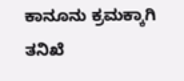ಕಾನೂನು ಕ್ರಮಕ್ಕಾಗಿ ತನಿಖೆ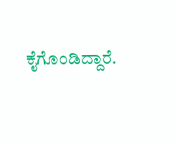ಕೈಗೊಂಡಿದ್ದಾರೆ.